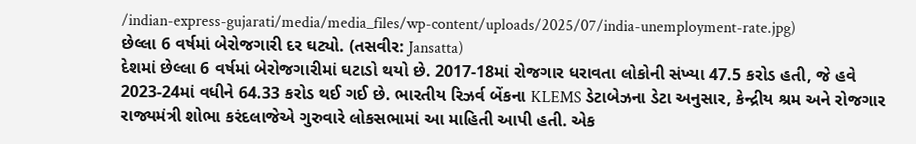/indian-express-gujarati/media/media_files/wp-content/uploads/2025/07/india-unemployment-rate.jpg)
છેલ્લા 6 વર્ષમાં બેરોજગારી દર ઘટ્યો. (તસવીર: Jansatta)
દેશમાં છેલ્લા 6 વર્ષમાં બેરોજગારીમાં ઘટાડો થયો છે. 2017-18માં રોજગાર ધરાવતા લોકોની સંખ્યા 47.5 કરોડ હતી, જે હવે 2023-24માં વધીને 64.33 કરોડ થઈ ગઈ છે. ભારતીય રિઝર્વ બેંકના KLEMS ડેટાબેઝના ડેટા અનુસાર, કેન્દ્રીય શ્રમ અને રોજગાર રાજ્યમંત્રી શોભા કરંદલાજેએ ગુરુવારે લોકસભામાં આ માહિતી આપી હતી. એક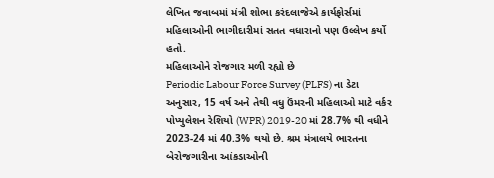લેખિત જવાબમાં મંત્રી શોભા કરંદલાજેએ કાર્યફોર્સમાં મહિલાઓની ભાગીદારીમાં સતત વધારાનો પણ ઉલ્લેખ કર્યો હતો.
મહિલાઓને રોજગાર મળી રહ્યો છે
Periodic Labour Force Survey (PLFS) ના ડેટા અનુસાર, 15 વર્ષ અને તેથી વધુ ઉંમરની મહિલાઓ માટે વર્કર પોપ્યુલેશન રેશિયો (WPR) 2019-20 માં 28.7% થી વધીને 2023-24 માં 40.3% થયો છે. શ્રમ મંત્રાલયે ભારતના બેરોજગારીના આંકડાઓની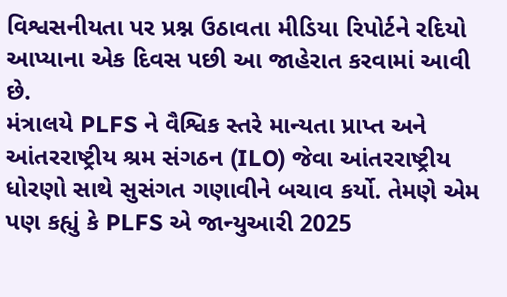વિશ્વસનીયતા પર પ્રશ્ન ઉઠાવતા મીડિયા રિપોર્ટને રદિયો આપ્યાના એક દિવસ પછી આ જાહેરાત કરવામાં આવી છે.
મંત્રાલયે PLFS ને વૈશ્વિક સ્તરે માન્યતા પ્રાપ્ત અને આંતરરાષ્ટ્રીય શ્રમ સંગઠન (ILO) જેવા આંતરરાષ્ટ્રીય ધોરણો સાથે સુસંગત ગણાવીને બચાવ કર્યો. તેમણે એમ પણ કહ્યું કે PLFS એ જાન્યુઆરી 2025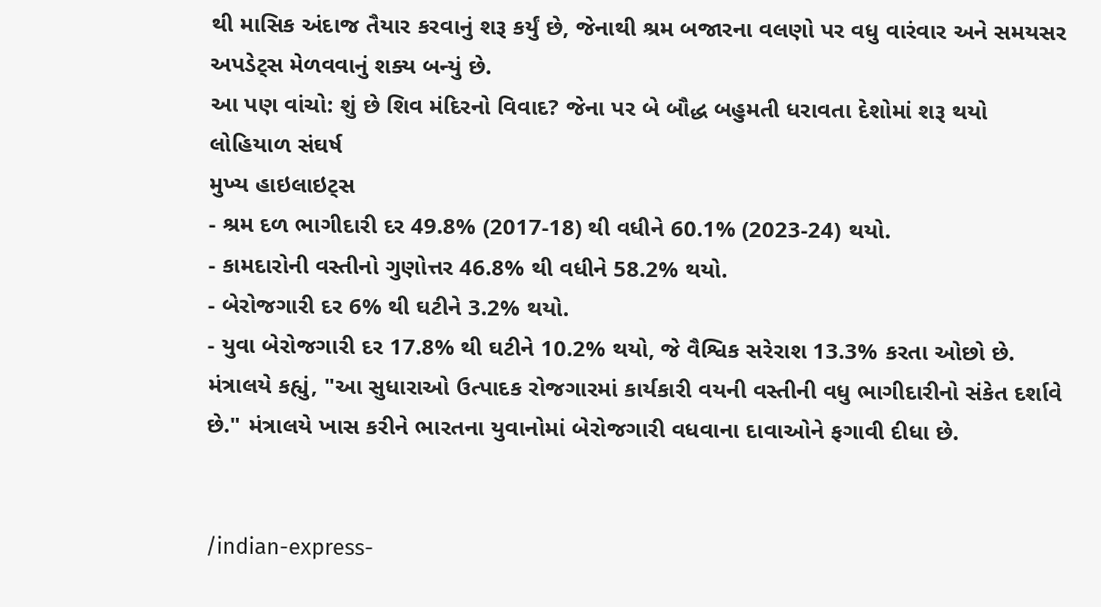થી માસિક અંદાજ તૈયાર કરવાનું શરૂ કર્યું છે, જેનાથી શ્રમ બજારના વલણો પર વધુ વારંવાર અને સમયસર અપડેટ્સ મેળવવાનું શક્ય બન્યું છે.
આ પણ વાંચો: શું છે શિવ મંદિરનો વિવાદ? જેના પર બે બૌદ્ધ બહુમતી ધરાવતા દેશોમાં શરૂ થયો લોહિયાળ સંઘર્ષ
મુખ્ય હાઇલાઇટ્સ
- શ્રમ દળ ભાગીદારી દર 49.8% (2017-18) થી વધીને 60.1% (2023-24) થયો.
- કામદારોની વસ્તીનો ગુણોત્તર 46.8% થી વધીને 58.2% થયો.
- બેરોજગારી દર 6% થી ઘટીને 3.2% થયો.
- યુવા બેરોજગારી દર 17.8% થી ઘટીને 10.2% થયો, જે વૈશ્વિક સરેરાશ 13.3% કરતા ઓછો છે.
મંત્રાલયે કહ્યું, "આ સુધારાઓ ઉત્પાદક રોજગારમાં કાર્યકારી વયની વસ્તીની વધુ ભાગીદારીનો સંકેત દર્શાવે છે." મંત્રાલયે ખાસ કરીને ભારતના યુવાનોમાં બેરોજગારી વધવાના દાવાઓને ફગાવી દીધા છે.


/indian-express-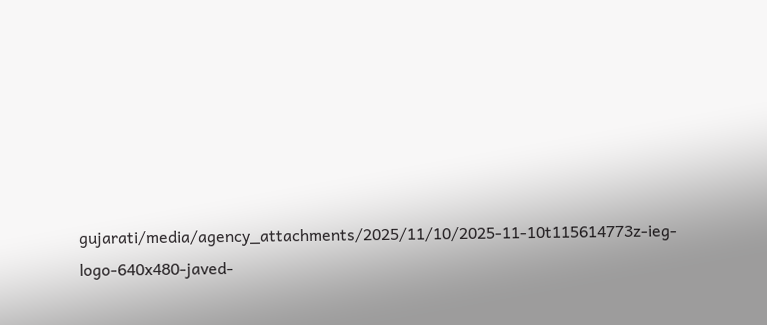gujarati/media/agency_attachments/2025/11/10/2025-11-10t115614773z-ieg-logo-640x480-javed-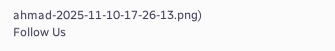ahmad-2025-11-10-17-26-13.png)
Follow Us